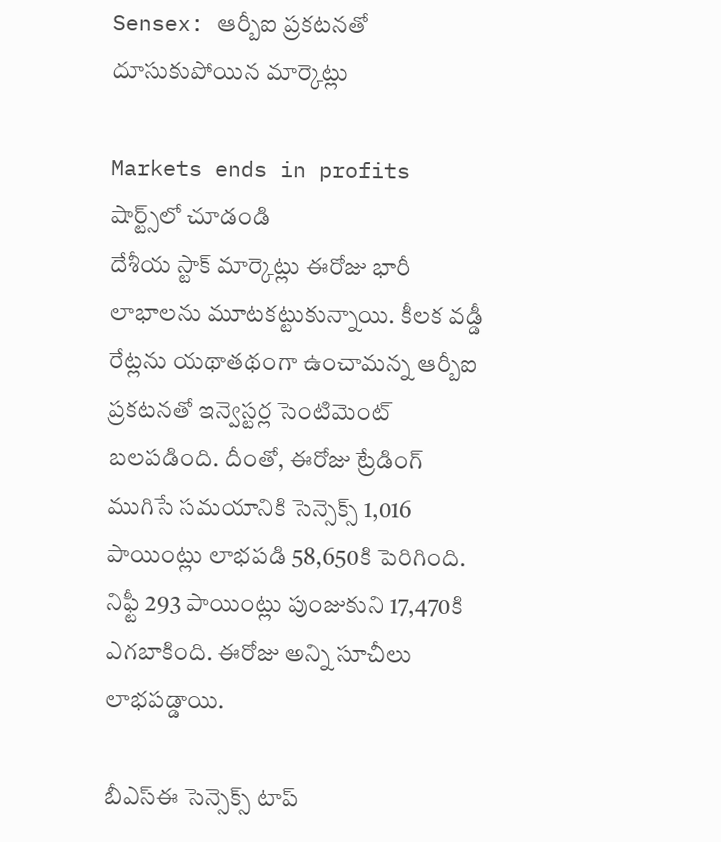Sensex: ఆర్బీఐ ప్రకటనతో దూసుకుపోయిన మార్కెట్లు

Markets ends in profits
షార్ట్స్‌లో చూడండి
దేశీయ స్టాక్ మార్కెట్లు ఈరోజు భారీ లాభాలను మూటకట్టుకున్నాయి. కీలక వడ్డీ రేట్లను యథాతథంగా ఉంచామన్న ఆర్బీఐ ప్రకటనతో ఇన్వెస్టర్ల సెంటిమెంట్ బలపడింది. దీంతో, ఈరోజు ట్రేడింగ్ ముగిసే సమయానికి సెన్సెక్స్ 1,016 పాయింట్లు లాభపడి 58,650కి పెరిగింది. నిఫ్టీ 293 పాయింట్లు పుంజుకుని 17,470కి ఎగబాకింది. ఈరోజు అన్ని సూచీలు లాభపడ్డాయి.

బీఎస్ఈ సెన్సెక్స్ టాప్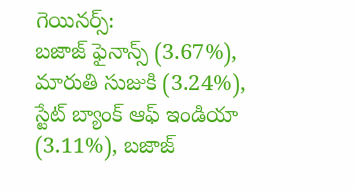గెయినర్స్:
బజాజ్ ఫైనాన్స్ (3.67%), మారుతి సుజుకి (3.24%), స్టేట్ బ్యాంక్ ఆఫ్ ఇండియా (3.11%), బజాజ్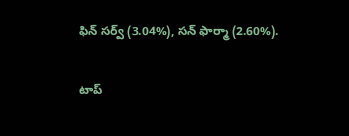ఫిన్ సర్వ్ (3.04%), సన్ ఫార్మా (2.60%).

టాప్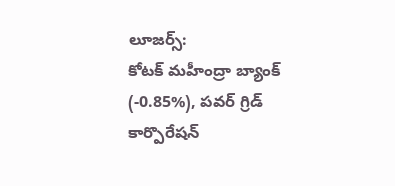లూజర్స్:
కోటక్ మహీంద్రా బ్యాంక్ (-0.85%), పవర్ గ్రిడ్ కార్పొరేషన్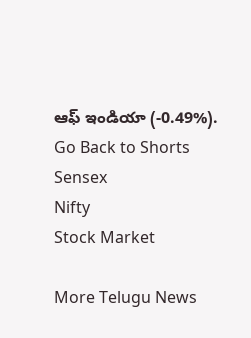ఆఫ్ ఇండియా (-0.49%).
Go Back to Shorts
Sensex
Nifty
Stock Market

More Telugu News